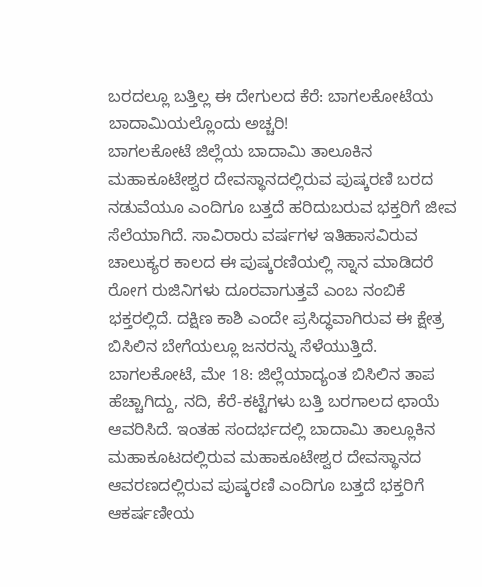ಬರದಲ್ಲೂ ಬತ್ತಿಲ್ಲ ಈ ದೇಗುಲದ ಕೆರೆ: ಬಾಗಲಕೋಟೆಯ ಬಾದಾಮಿಯಲ್ಲೊಂದು ಅಚ್ಚರಿ!
ಬಾಗಲಕೋಟೆ ಜಿಲ್ಲೆಯ ಬಾದಾಮಿ ತಾಲೂಕಿನ ಮಹಾಕೂಟೇಶ್ವರ ದೇವಸ್ಥಾನದಲ್ಲಿರುವ ಪುಷ್ಕರಣಿ ಬರದ ನಡುವೆಯೂ ಎಂದಿಗೂ ಬತ್ತದೆ ಹರಿದುಬರುವ ಭಕ್ತರಿಗೆ ಜೀವ ಸೆಲೆಯಾಗಿದೆ. ಸಾವಿರಾರು ವರ್ಷಗಳ ಇತಿಹಾಸವಿರುವ ಚಾಲುಕ್ಯರ ಕಾಲದ ಈ ಪುಷ್ಕರಣಿಯಲ್ಲಿ ಸ್ನಾನ ಮಾಡಿದರೆ ರೋಗ ರುಜಿನಿಗಳು ದೂರವಾಗುತ್ತವೆ ಎಂಬ ನಂಬಿಕೆ ಭಕ್ತರಲ್ಲಿದೆ. ದಕ್ಷಿಣ ಕಾಶಿ ಎಂದೇ ಪ್ರಸಿದ್ಧವಾಗಿರುವ ಈ ಕ್ಷೇತ್ರ ಬಿಸಿಲಿನ ಬೇಗೆಯಲ್ಲೂ ಜನರನ್ನು ಸೆಳೆಯುತ್ತಿದೆ.
ಬಾಗಲಕೋಟೆ, ಮೇ 18: ಜಿಲ್ಲೆಯಾದ್ಯಂತ ಬಿಸಿಲಿನ ತಾಪ ಹೆಚ್ಚಾಗಿದ್ದು, ನದಿ, ಕೆರೆ-ಕಟ್ಟೆಗಳು ಬತ್ತಿ ಬರಗಾಲದ ಛಾಯೆ ಆವರಿಸಿದೆ. ಇಂತಹ ಸಂದರ್ಭದಲ್ಲಿ ಬಾದಾಮಿ ತಾಲ್ಲೂಕಿನ ಮಹಾಕೂಟದಲ್ಲಿರುವ ಮಹಾಕೂಟೇಶ್ವರ ದೇವಸ್ಥಾನದ ಆವರಣದಲ್ಲಿರುವ ಪುಷ್ಕರಣಿ ಎಂದಿಗೂ ಬತ್ತದೆ ಭಕ್ತರಿಗೆ ಆಕರ್ಷಣೀಯ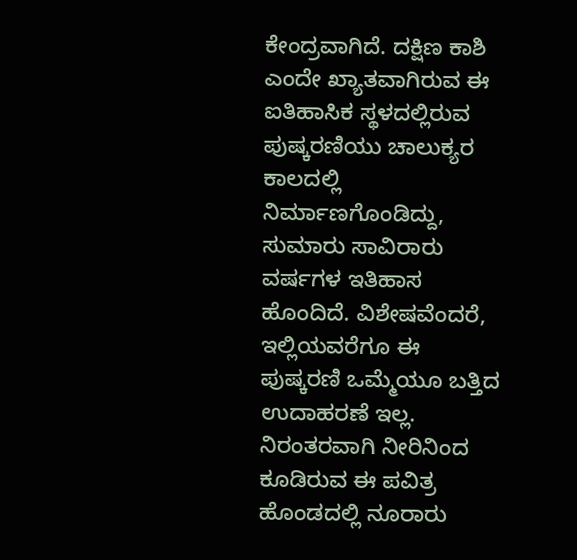ಕೇಂದ್ರವಾಗಿದೆ. ದಕ್ಷಿಣ ಕಾಶಿ ಎಂದೇ ಖ್ಯಾತವಾಗಿರುವ ಈ ಐತಿಹಾಸಿಕ ಸ್ಥಳದಲ್ಲಿರುವ ಪುಷ್ಕರಣಿಯು ಚಾಲುಕ್ಯರ ಕಾಲದಲ್ಲಿ ನಿರ್ಮಾಣಗೊಂಡಿದ್ದು, ಸುಮಾರು ಸಾವಿರಾರು ವರ್ಷಗಳ ಇತಿಹಾಸ ಹೊಂದಿದೆ. ವಿಶೇಷವೆಂದರೆ, ಇಲ್ಲಿಯವರೆಗೂ ಈ ಪುಷ್ಕರಣಿ ಒಮ್ಮೆಯೂ ಬತ್ತಿದ ಉದಾಹರಣೆ ಇಲ್ಲ. ನಿರಂತರವಾಗಿ ನೀರಿನಿಂದ ಕೂಡಿರುವ ಈ ಪವಿತ್ರ ಹೊಂಡದಲ್ಲಿ ನೂರಾರು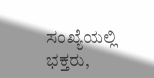ಸಂಖ್ಯೆಯಲ್ಲಿ ಭಕ್ತರು,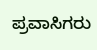ಪ್ರವಾಸಿಗರು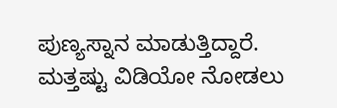ಪುಣ್ಯಸ್ನಾನ ಮಾಡುತ್ತಿದ್ದಾರೆ.
ಮತ್ತಷ್ಟು ವಿಡಿಯೋ ನೋಡಲು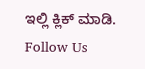ಇಲ್ಲಿ ಕ್ಲಿಕ್ ಮಾಡಿ.
Follow Us